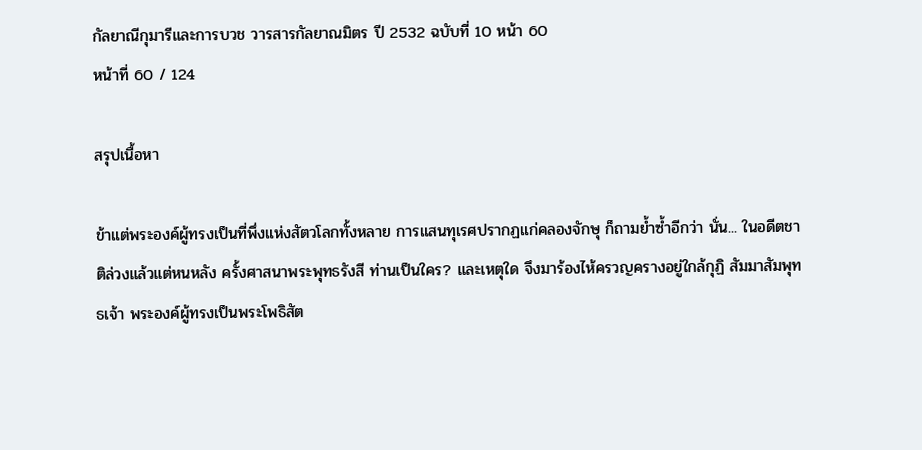กัลยาณีกุมารีและการบวช วารสารกัลยาณมิตร ปี 2532 ฉบับที่ 10 หน้า 60
หน้าที่ 60 / 124

สรุปเนื้อหา

ข้าแต่พระองค์ผู้ทรงเป็นที่พึ่งแห่งสัตวโลกทั้งหลาย การแสนทุเรศปรากฏแก่คลองจักษุ ก็ถามย้ำซ้ำอีกว่า นั่น... ในอดีตชาติล่วงแล้วแต่หนหลัง ครั้งศาสนาพระพุทธรังสี ท่านเป็นใคร? และเหตุใด จึงมาร้องไห้ครวญครางอยู่ใกล้กุฏิ สัมมาสัมพุทธเจ้า พระองค์ผู้ทรงเป็นพระโพธิสัต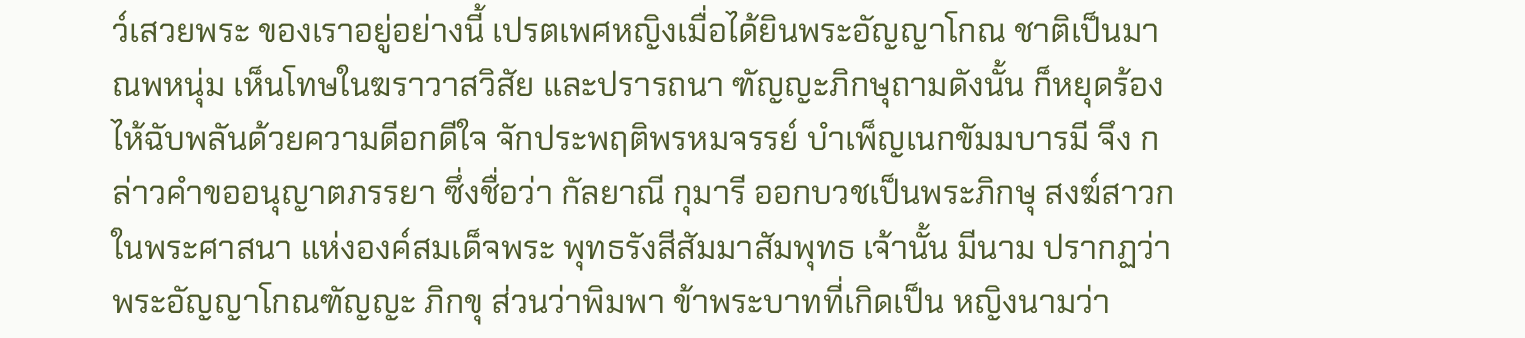ว์เสวยพระ ของเราอยู่อย่างนี้ เปรตเพศหญิงเมื่อได้ยินพระอัญญาโกณ ชาติเป็นมาณพหนุ่ม เห็นโทษในฆราวาสวิสัย และปรารถนา ฑัญญะภิกษุถามดังนั้น ก็หยุดร้องไห้ฉับพลันด้วยความดีอกดีใจ จักประพฤติพรหมจรรย์ บำเพ็ญเนกขัมมบารมี จึง กล่าวคำขออนุญาตภรรยา ซึ่งชื่อว่า กัลยาณี กุมารี ออกบวชเป็นพระภิกษุ สงฆ์สาวกในพระศาสนา แห่งองค์สมเด็จพระ พุทธรังสีสัมมาสัมพุทธ เจ้านั้น มีนาม ปรากฏว่า พระอัญญาโกณฑัญญะ ภิกขุ ส่วนว่าพิมพา ข้าพระบาทที่เกิดเป็น หญิงนามว่า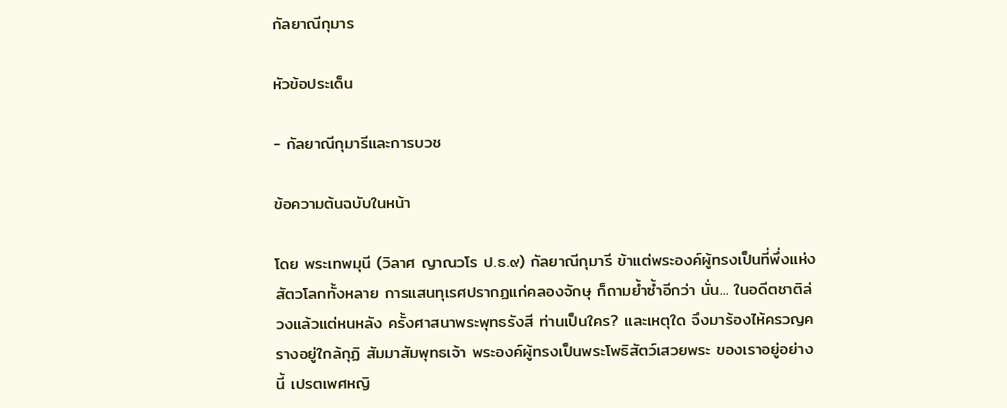กัลยาณีกุมาร

หัวข้อประเด็น

- กัลยาณีกุมารีและการบวช

ข้อความต้นฉบับในหน้า

โดย พระเทพมุนี (วิลาศ ญาณวโร ป.ธ.๙) กัลยาณีกุมารี ข้าแต่พระองค์ผู้ทรงเป็นที่พึ่งแห่งสัตวโลกทั้งหลาย การแสนทุเรศปรากฏแก่คลองจักษุ ก็ถามย้ำซ้ำอีกว่า นั่น... ในอดีตชาติล่วงแล้วแต่หนหลัง ครั้งศาสนาพระพุทธรังสี ท่านเป็นใคร? และเหตุใด จึงมาร้องไห้ครวญครางอยู่ใกล้กุฏิ สัมมาสัมพุทธเจ้า พระองค์ผู้ทรงเป็นพระโพธิสัตว์เสวยพระ ของเราอยู่อย่างนี้ เปรตเพศหญิ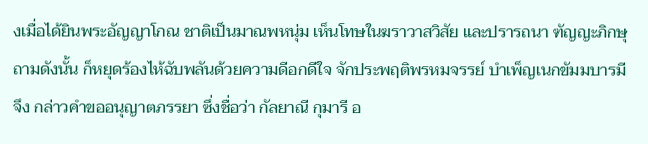งเมื่อได้ยินพระอัญญาโกณ ชาติเป็นมาณพหนุ่ม เห็นโทษในฆราวาสวิสัย และปรารถนา ฑัญญะภิกษุถามดังนั้น ก็หยุดร้องไห้ฉับพลันด้วยความดีอกดีใจ จักประพฤติพรหมจรรย์ บำเพ็ญเนกขัมมบารมี จึง กล่าวคำขออนุญาตภรรยา ซึ่งชื่อว่า กัลยาณี กุมารี อ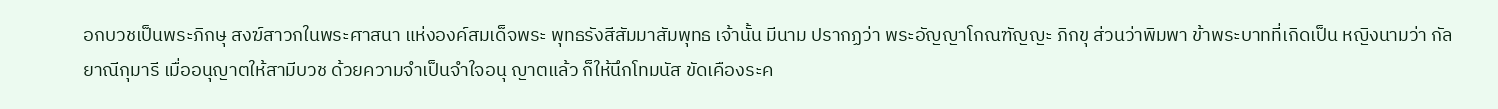อกบวชเป็นพระภิกษุ สงฆ์สาวกในพระศาสนา แห่งองค์สมเด็จพระ พุทธรังสีสัมมาสัมพุทธ เจ้านั้น มีนาม ปรากฏว่า พระอัญญาโกณฑัญญะ ภิกขุ ส่วนว่าพิมพา ข้าพระบาทที่เกิดเป็น หญิงนามว่า กัลยาณีกุมารี เมื่ออนุญาตให้สามีบวช ด้วยความจำเป็นจำใจอนุ ญาตแล้ว ก็ให้นึกโทมนัส ขัดเคืองระค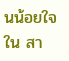นน้อยใจใน สา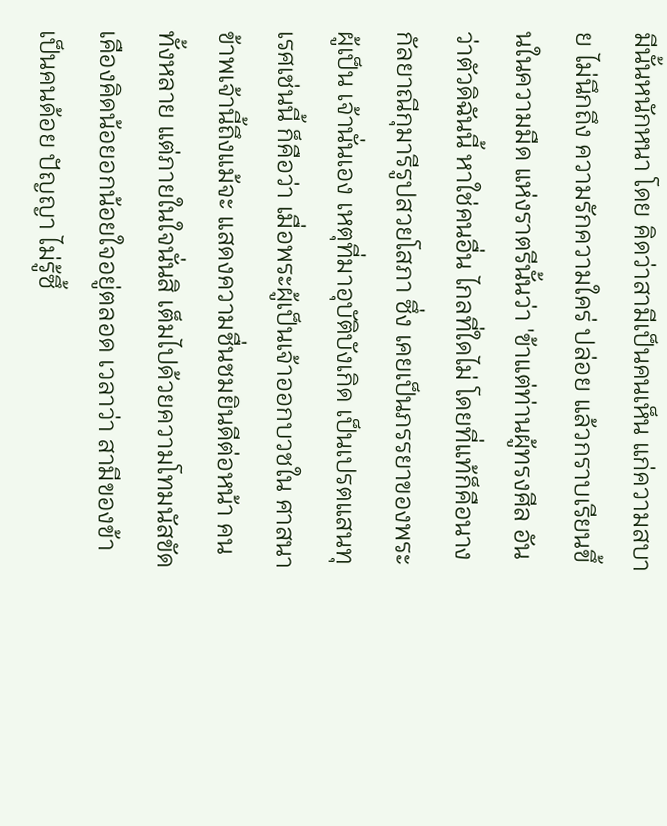มีนั้นหนักหนา โดย คิดว่าสามีเป็นคนเห็น แก่ความสบาย ไม่นึกถึง ความรักความใคร่ ปล่อย แล้วกราบเรียนขึ้นในความมืด แห่งราตรีนั้นว่า 'ข้าแต่ท่านผู้ทรงศีล อันว่าตัวดิฉันนี้ หาใช่คนอื่น ไกลที่ใดไม่ โดยที่แท้ก็คือนาง กัลยาณีกุมารีรูปสวยโสภา ซึ่ง เคยเป็นภรรยาของพระผู้เป็น เจ้านั่นเอง เหตุที่มาอุบัติบังเกิด เป็นเปรตแสนทุเรศเช่นนี้ ก็คือว่า เมื่อพระผู้เป็นเจ้าออกบวชใน ศาสนา ข้าพเจ้านี้ถึงแม้จะ แสดงความชื่นชมยินดีต่อหน้า คนทั้งหลาย แต่ภายในใจนั่นสิ เต็มไปด้วยความโทมนัสขัด เคืองคิดน้อยอกน้อยใจอยู่ตลอด เวลาว่า สามีของข้าเป็นคนด้อย ปัญญา ไม่รู้ซึ้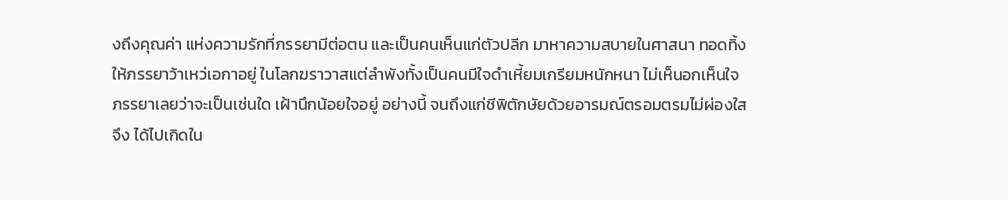งถึงคุณค่า แห่งความรักที่ภรรยามีต่อตน และเป็นคนเห็นแก่ตัวปลีก มาหาความสบายในศาสนา ทอดทิ้งให้ภรรยาว้าเหว่เอกาอยู่ ในโลกฆราวาสแต่ลำพังทั้งเป็นคนมีใจดำเหี้ยมเกรียมหนักหนา ไม่เห็นอกเห็นใจภรรยาเลยว่าจะเป็นเช่นใด เฝ้านึกน้อยใจอยู่ อย่างนี้ จนถึงแก่ชีพิตักษัยด้วยอารมณ์ตรอมตรมไม่ผ่องใส จึง ได้ไปเกิดใน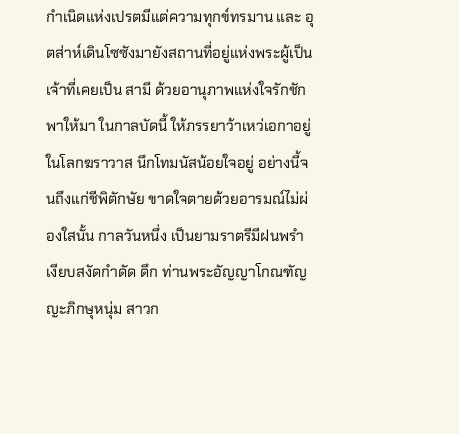กำเนิดแห่งเปรตมีแต่ความทุกข์ทรมาน และ อุตส่าห์เดินโซซังมายังสถานที่อยู่แห่งพระผู้เป็นเจ้าที่เคยเป็น สามี ด้วยอานุภาพแห่งใจรักชักพาให้มา ในกาลบัดนี้ ให้ภรรยาว้าเหว่เอกาอยู่ในโลกฆราวาส นึกโทมนัสน้อยใจอยู่ อย่างนี้จนถึงแก่ชีพิตักษัย ขาดใจตายด้วยอารมณ์ไม่ผ่องใสนั้น กาลวันหนึ่ง เป็นยามราตรีมีฝนพรำเงียบสงัดกำดัด ดึก ท่านพระอัญญาโกณฑัญญะภิกษุหนุ่ม สาวก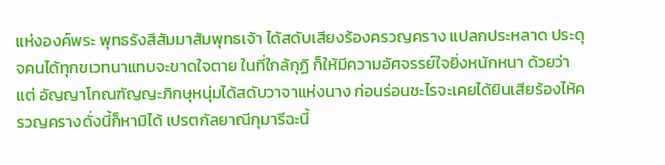แห่งองค์พระ พุทธรังสีสัมมาสัมพุทธเจ้า ได้สดับเสียงร้องครวญคราง แปลกประหลาด ประดุจคนได้ทุกขเวทนาแทบจะขาดใจตาย ในที่ใกล้กุฏิ ก็ให้มีความอัศจรรย์ใจยิ่งหนักหนา ด้วยว่าแต่ อัญญาโกณฑัญญะภิกษุหนุ่มได้สดับวาจาแห่งนาง ก่อนร่อนชะไรจะเคยได้ยินเสียร้องไห้ครวญครางดั่งนี้ก็หามิได้ เปรตกัลยาณีกุมารีฉะนี้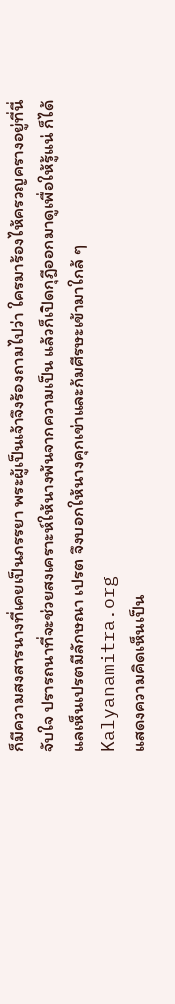ก็มีความสงสารนางที่เคยเป็นภรรยา พระผู้เป็นเจ้าจึงร้องถามไปว่า ใครมาร้องไห้ครวญครางอยู่ที่นี่ จับใจ ปรารถนาที่จะช่วยสงเคราะห์ให้นางพ้นจากความเป็น แล้วก็เปิดกุฎีออกมาดูเพื่อให้รู้แน่ ก็ได้แลเห็นเปรตมีลักษณา เปรต จึงบอกให้นางคุกเข่าและก้มศีรษะเข้ามาใกล้ ๆ Kalyanamitra.org
แสดงความคิดเห็นเป็น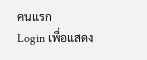คนแรก
Login เพื่อแสดง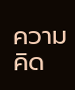ความคิด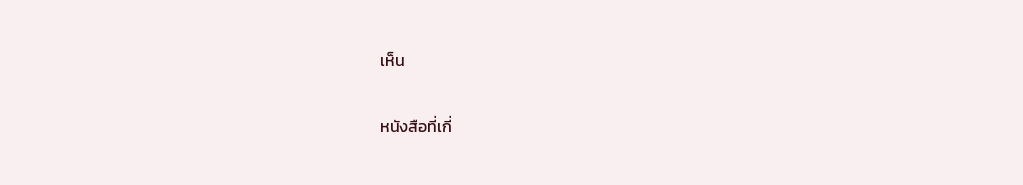เห็น

หนังสือที่เกี่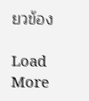ยวข้อง

Load More